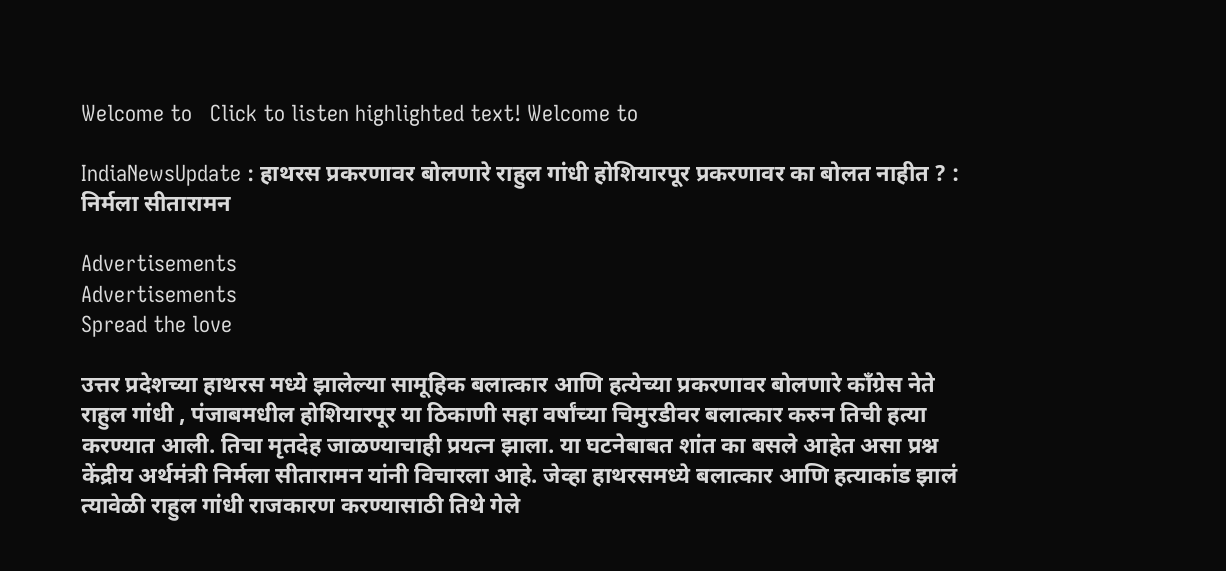Welcome to   Click to listen highlighted text! Welcome to

IndiaNewsUpdate : हाथरस प्रकरणावर बोलणारे राहुल गांधी होशियारपूर प्रकरणावर का बोलत नाहीत ? : निर्मला सीतारामन

Advertisements
Advertisements
Spread the love

उत्तर प्रदेशच्या हाथरस मध्ये झालेल्या सामूहिक बलात्कार आणि हत्येच्या प्रकरणावर बोलणारे काँग्रेस नेते राहुल गांधी , पंजाबमधील होशियारपूर या ठिकाणी सहा वर्षांच्या चिमुरडीवर बलात्कार करुन तिची हत्या करण्यात आली. तिचा मृतदेह जाळण्याचाही प्रयत्न झाला. या घटनेबाबत शांत का बसले आहेत असा प्रश्न केंद्रीय अर्थमंत्री निर्मला सीतारामन यांनी विचारला आहे. जेव्हा हाथरसमध्ये बलात्कार आणि हत्याकांड झालं त्यावेळी राहुल गांधी राजकारण करण्यासाठी तिथे गेले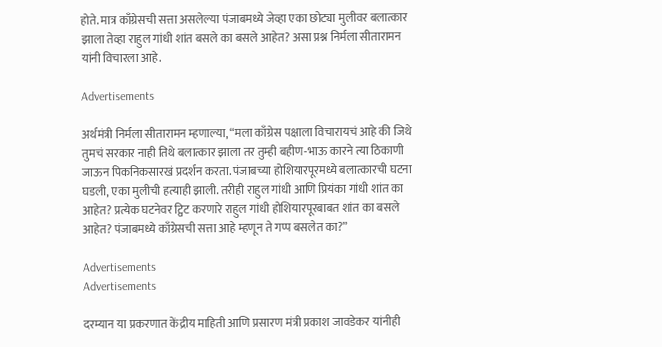होते. मात्र काँग्रेसची सत्ता असलेल्या पंजाबमध्ये जेव्हा एका छोट्या मुलीवर बलात्कार झाला तेव्हा राहुल गांधी शांत बसले का बसले आहेत? असा प्रश्न निर्मला सीतारामन यांनी विचारला आहे.

Advertisements

अर्थमंत्री निर्मला सीतारामन म्हणाल्या, “मला काँग्रेस पक्षाला विचारायचं आहे की जिथे तुमचं सरकार नाही तिथे बलात्कार झाला तर तुम्ही बहीण-भाऊ कारने त्या ठिकाणी जाऊन पिकनिकसारखं प्रदर्शन करता. पंजाबच्या होशियारपूरमध्ये बलात्कारची घटना घडली, एका मुलीची हत्याही झाली. तरीही राहुल गांधी आणि प्रियंका गांधी शांत का आहेत? प्रत्येक घटनेवर ट्विट करणारे राहुल गांधी होशियारपूरबाबत शांत का बसले आहेत? पंजाबमध्ये काँग्रेसची सत्ता आहे म्हणून ते गप्प बसलेत का?”

Advertisements
Advertisements

दरम्यान या प्रकरणात केंद्रीय माहिती आणि प्रसारण मंत्री प्रकाश जावडेकर यांनीही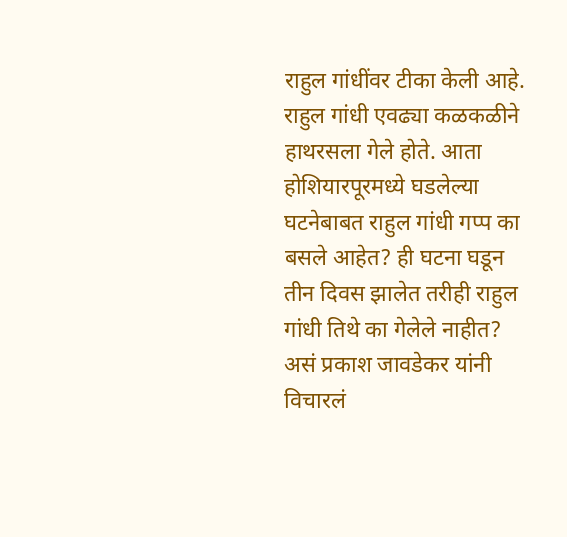राहुल गांधींवर टीका केली आहे. राहुल गांधी एवढ्या कळकळीने हाथरसला गेले होते. आता होशियारपूरमध्ये घडलेल्या घटनेबाबत राहुल गांधी गप्प का बसले आहेत? ही घटना घडून तीन दिवस झालेत तरीही राहुल गांधी तिथे का गेलेले नाहीत? असं प्रकाश जावडेकर यांनी विचारलं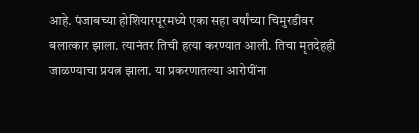आहे. पंजाबच्या होशियारपूरमध्ये एका सहा वर्षांच्या चिमुरडीवर बलात्कार झाला. त्यानंतर तिची हत्या करण्यात आली. तिचा मृतदेहही जाळण्याचा प्रयत्न झाला. या प्रकरणातल्या आरोपींना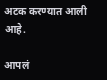अटक करण्यात आली आहे.

आपलं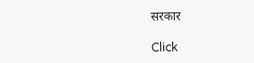सरकार

Click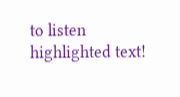to listen highlighted text!